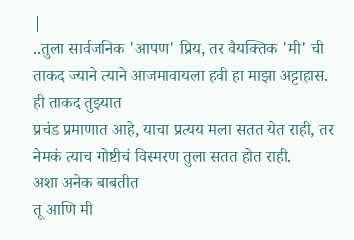|
..तुला सार्वजनिक 'आपण' प्रिय, तर वैयक्तिक 'मी' ची ताकद ज्याने त्याने आजमावायला हवी हा माझा अट्टाहास. ही ताकद तुझ्यात
प्रचंड प्रमाणात आहे, याचा प्रत्यय मला सतत येत राही, तर नेमकं त्याच गोष्टीचं विस्मरण तुला सतत होत राही.
अशा अनेक बाबतीत
तू आणि मी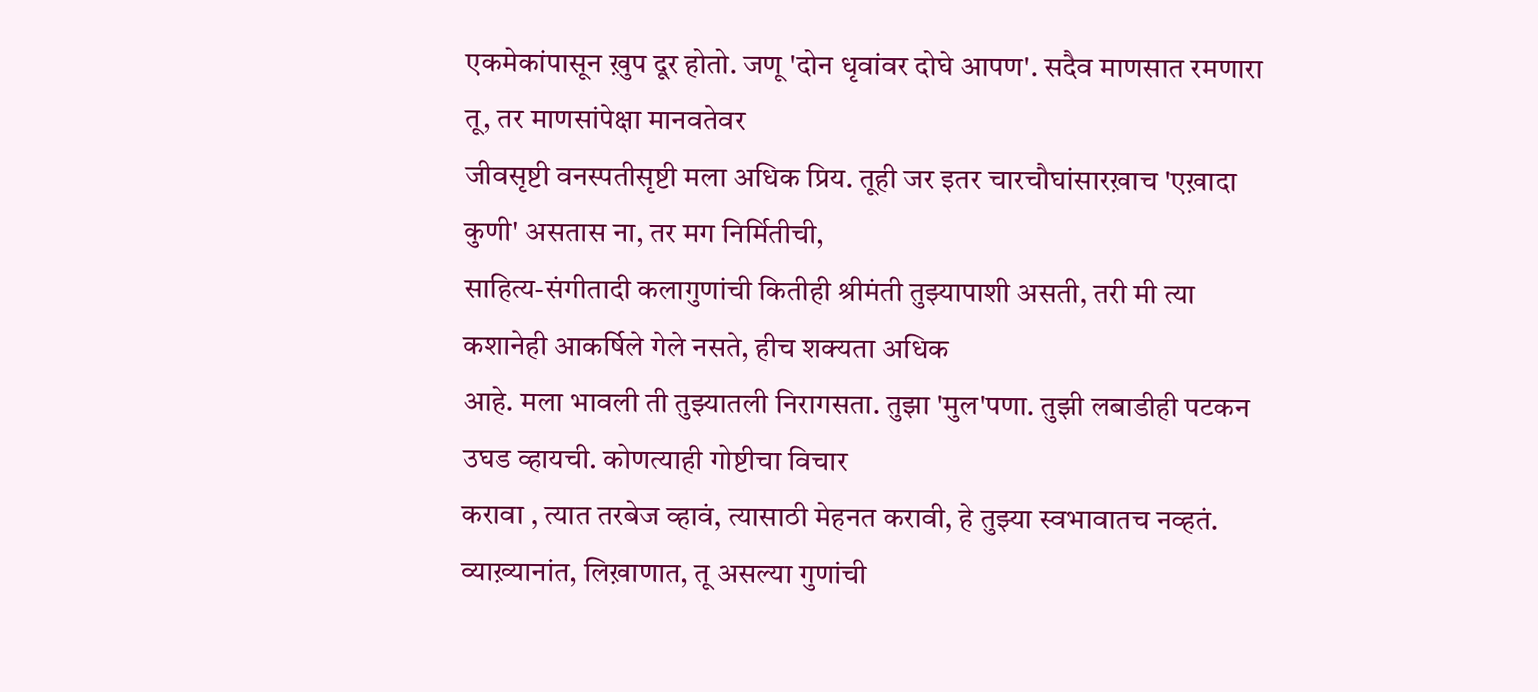एकमेकांपासून ख़ुप दूर होतो. जणू 'दोन धृवांवर दोघे आपण'. सदैव माणसात रमणारा तू, तर माणसांपेक्षा मानवतेवर
जीवसृष्टी वनस्पतीसृष्टी मला अधिक प्रिय. तूही जर इतर चारचौघांसारख़ाच 'एख़ादा कुणी' असतास ना, तर मग निर्मितीची,
साहित्य-संगीतादी कलागुणांची कितीही श्रीमंती तुझ्यापाशी असती, तरी मी त्या कशानेही आकर्षिले गेले नसते, हीच शक्यता अधिक
आहे. मला भावली ती तुझ्यातली निरागसता. तुझा 'मुल'पणा. तुझी लबाडीही पटकन उघड व्हायची. कोणत्याही गोष्टीचा विचार
करावा , त्यात तरबेज व्हावं, त्यासाठी मेहनत करावी, हे तुझ्या स्वभावातच नव्हतं. व्याख़्यानांत, लिख़ाणात, तू असल्या गुणांची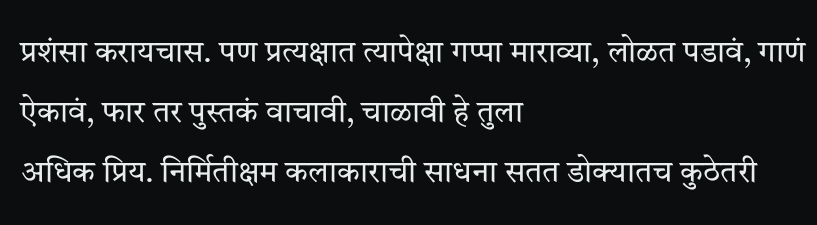प्रशंसा करायचास. पण प्रत्यक्षात त्यापेक्षा गप्पा माराव्या, लोळत पडावं, गाणं ऐकावं, फार तर पुस्तकं वाचावी, चाळावी हे तुला
अधिक प्रिय. निर्मितीक्षम कलाकाराची साधना सतत डोक्यातच कुठेतरी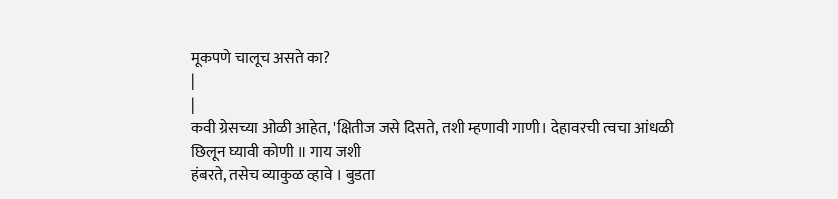मूकपणे चालूच असते का?
|
|
कवी ग्रेसच्या ओळी आहेत, 'क्षितीज जसे दिसते, तशी म्हणावी गाणी। देहावरची त्वचा आंधळी छिलून घ्यावी कोणी ॥ गाय जशी
हंबरते, तसेच व्याकुळ व्हावे । बुडता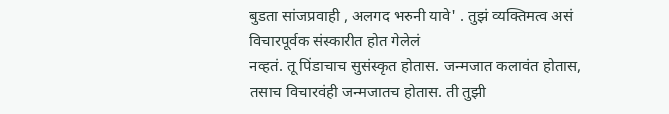बुडता सांजप्रवाही , अलगद भरुनी यावे' . तुझं व्यक्तिमत्व असं विचारपूर्वक संस्कारीत होत गेलेलं
नव्हतं. तू पिंडाचाच सुसंस्कृत होतास. जन्मजात कलावंत होतास, तसाच विचारवंही जन्मजातच होतास. ती तुझी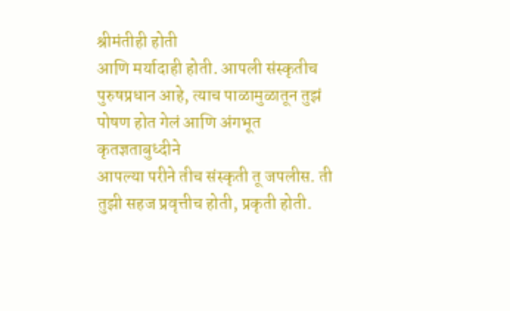श्रीमंतीही होती
आणि मर्यादाही होती. आपली संस्कृतीच पुरुषप्रधान आहे, त्याच पाळामुळातून तुझं पोषण होत गेलं आणि अंगभूत कृतज्ञताबुध्दीने
आपल्या परीने तीच संस्कृती तू जपलीस. ती तुझी सहज प्रवृत्तीच होती, प्रकृती होती.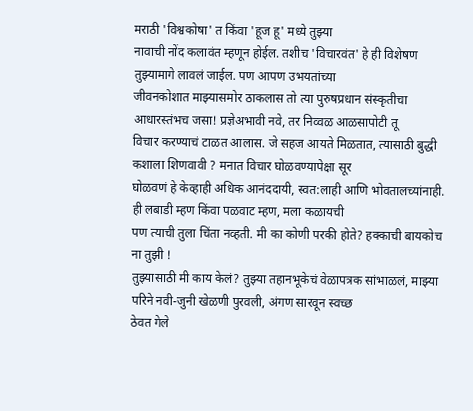मराठी 'विश्वकोषा' त किंवा 'हूज हू' मध्ये तुझ्या
नावाची नोंद कलावंत म्हणून होईल. तशीच 'विचारवंत' हे ही विशेषण तुझ्यामागे लावलं जाईल. पण आपण उभयतांच्या
जीवनकोशात माझ्यासमोर ठाकलास तो त्या पुरुषप्रधान संस्कृतीचा आधारस्तंभच जसा! प्रज्ञेअभावी नवे, तर निव्वळ आळसापोटी तू
विचार करण्याचं टाळत आलास. जे सहज आयते मिळतात, त्यासाठी बुद्धी कशाला शिणवावी ? मनात विचार घोळवण्यापेक्षा सूर
घोळवणं हे केव्हाही अधिक आनंददायी, स्वत:लाही आणि भोवतालच्यांनाही. ही लबाडी म्हण किंवा पळवाट म्हण, मला कळायची
पण त्याची तुला चिंता नव्हती. मी का कोणी परकी होते? हक्काची बायकोच ना तुझी !
तुझ्यासाठी मी काय केलं? तुझ्या तहानभूकेचं वेळापत्रक सांभाळलं, माझ्या परिने नवी-जुनी खेळणी पुरवली, अंगण सारवून स्वच्छ
ठेवत गेले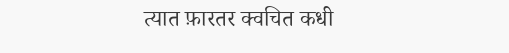त्यात फ़ारतर क्वचित कधी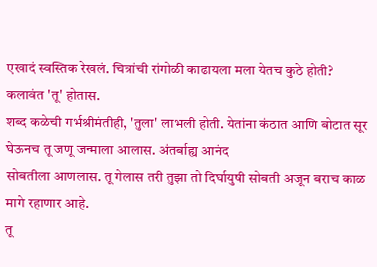एखादं स्वस्तिक रेखलं. चित्रांची रांगोळी काढायला मला येतच कुठे होती? कलावंत 'तू' होतास.
शब्द कळेची गर्भश्रीमंतीही, 'तुला' लाभली होती. येतांना कंठात आणि बोटात सूर घेऊनच तू जणू जन्माला आलास. अंतर्बाह्य आनंद
सोबतीला आणलास. तू गेलास तरी तुझा तो दिर्घायुषी सोबती अजून बराच काळ मागे रहाणार आहे.
तू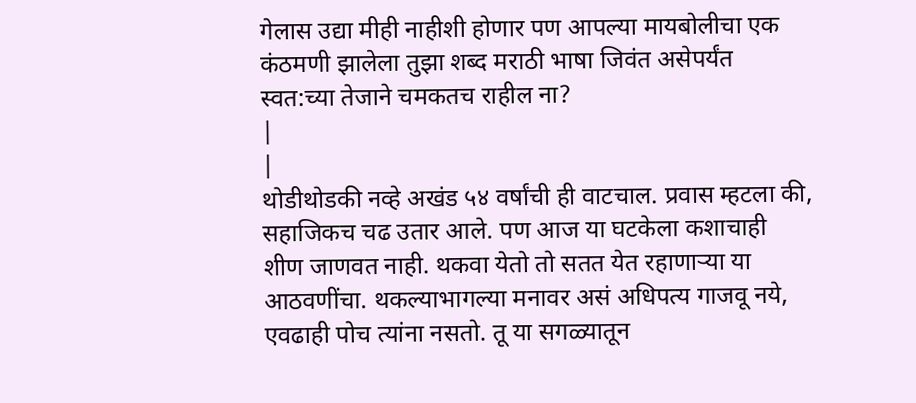गेलास उद्या मीही नाहीशी होणार पण आपल्या मायबोलीचा एक कंठमणी झालेला तुझा शब्द मराठी भाषा जिवंत असेपर्यंत
स्वत:च्या तेजाने चमकतच राहील ना?
|
|
थोडीथोडकी नव्हे अखंड ५४ वर्षांची ही वाटचाल. प्रवास म्हटला की, सहाजिकच चढ उतार आले. पण आज या घटकेला कशाचाही
शीण जाणवत नाही. थकवा येतो तो सतत येत रहाणाऱ्या या आठवणींचा. थकल्याभागल्या मनावर असं अधिपत्य गाजवू नये,
एवढाही पोच त्यांना नसतो. तू या सगळ्यातून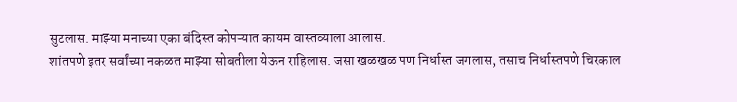सुटलास. माझ्या मनाच्या एका बंदिस्त कोपऱ्यात कायम वास्तव्याला आलास.
शांतपणे इतर सर्वांच्या नकळत माझ्या सोबतीला येऊन राहिलास. जसा खळखळ पण निर्धास्त जगलास, तसाच निर्धास्तपणे चिरकाल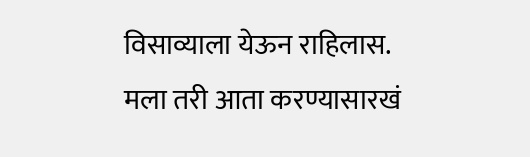विसाव्याला येऊन राहिलास. मला तरी आता करण्यासारखं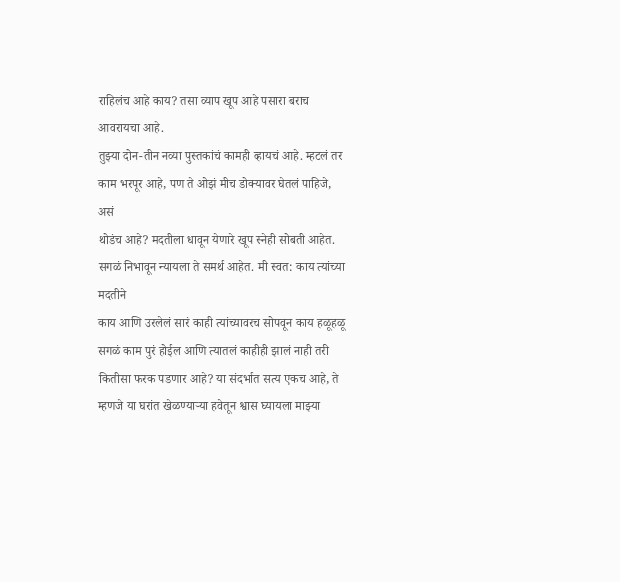राहिलंच आहे काय? तसा व्याप खूप आहे पसारा बराच आवरायचा आहे.
तुझ्या दोन-तीन नव्या पुस्तकांचं कामही व्हायचं आहे. म्हटलं तर काम भरपूर आहे, पण ते ओझं मीच डोक्यावर घेतलं पाहिजे, असं
थोडंच आहे? मदतीला धावून येणारे खूप स्नेही सोबती आहेत. सगळं निभावून न्यायला ते समर्थ आहेत. मी स्वत: काय त्यांच्या मदतीने
काय आणि उरलेलं सारं काही त्यांच्यावरच सोपवून काय हळूहळू सगळं काम पुरं होईल आणि त्यातलं काहीही झालं नाही तरी
कितीसा फरक पडणार आहे? या संदर्भात सत्य एकच आहे, ते म्हणजे या घरांत खेळण्याऱ्या हवेतून श्वास घ्यायला माझ्या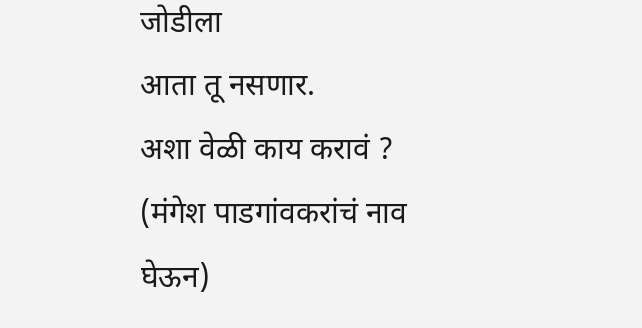जोडीला
आता तू नसणार.
अशा वेळी काय करावं ?
(मंगेश पाडगांवकरांचं नाव घेऊन)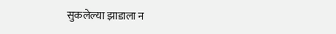सुकलेल्या झाडाला न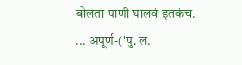बोलता पाणी घालवं इतकंच.
... अपूर्ण-('पु. ल.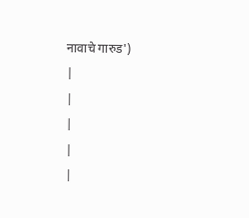नावाचे गारुड')
|
|
|
|
|